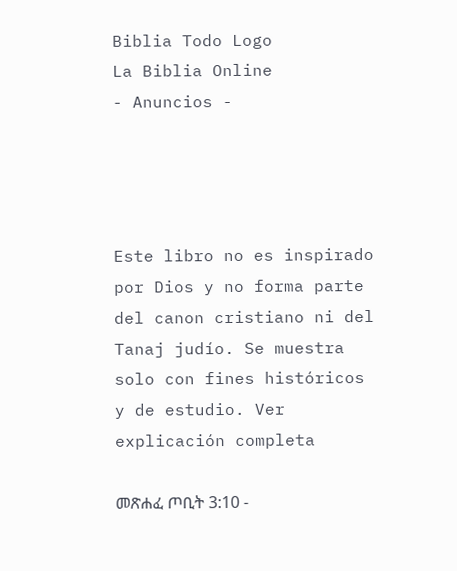Biblia Todo Logo
La Biblia Online
- Anuncios -




Este libro no es inspirado por Dios y no forma parte del canon cristiano ni del Tanaj judío. Se muestra solo con fines históricos y de estudio. Ver explicación completa

መጽሐፈ ጦቢት 3:10 -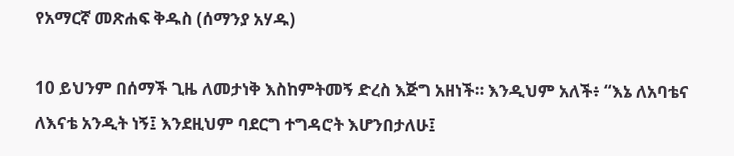የአማርኛ መጽሐፍ ቅዱስ (ሰማንያ አሃዱ)

10 ይህንም በሰማች ጊዜ ለመታነቅ እስከምትመኝ ድረስ እጅግ አዘነች። እንዲህም አለች፥ “እኔ ለአባቴና ለእናቴ አንዲት ነኝ፤ እንደዚህም ባደርግ ተግዳሮት እሆንበታለሁ፤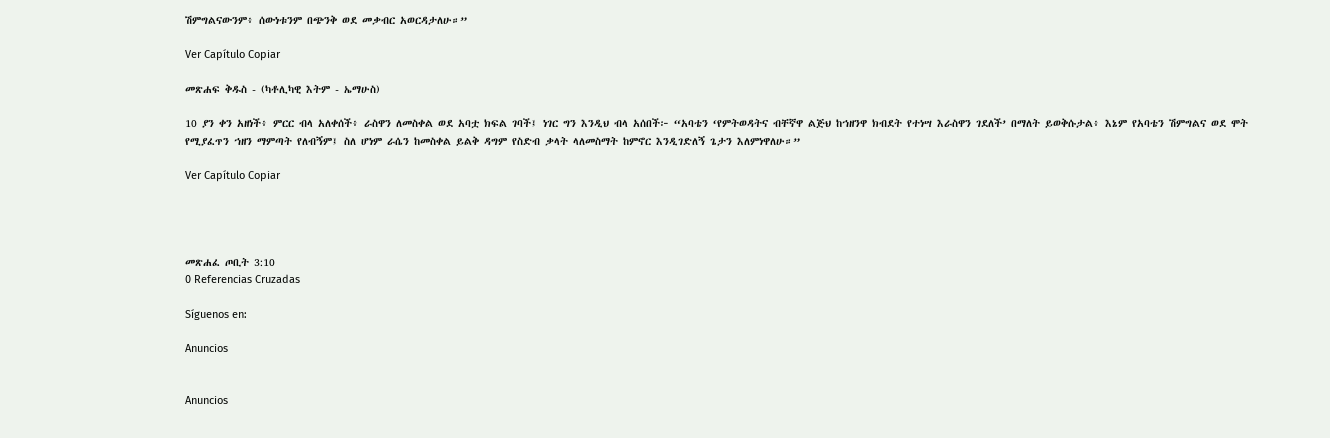ሽምግልናውንም፥ ሰውነቱንም በጭንቅ ወደ መቃብር አወርዳታለሁ።”

Ver Capítulo Copiar

መጽሐፍ ቅዱስ - (ካቶሊካዊ እትም - ኤማሁስ)

10 ያን ቀን አዘነች፥ ምርር ብላ አለቀሰች፥ ራስዋን ለመስቀል ወደ አባቷ ክፍል ገባች፤ ነገር ግን እንዲህ ብላ አሰበች፦ “አባቴን ‘የምትወዳትና ብቸኛዋ ልጅህ ከኀዘንዋ ክብደት የተነሣ እራስዋን ገደለች’ በማለት ይወቅሱታል፥ እኔም የአባቴን ሽምግልና ወደ ሞት የሚያፈጥን ኀዘን ማምጣት የለብኝም፤ ስለ ሆነም ራሴን ከመስቀል ይልቅ ዳግም የስድብ ቃላት ላለመስማት ከምኖር እንዲገድለኝ ጌታን እለምነዋለሁ።”

Ver Capítulo Copiar




መጽሐፈ ጦቢት 3:10
0 Referencias Cruzadas

Síguenos en:

Anuncios


Anuncios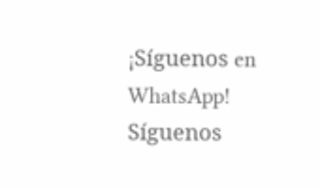¡Síguenos en WhatsApp! Síguenos